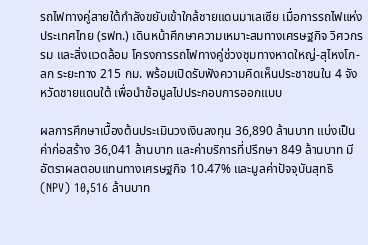รถไฟทางคู่สายใต้กำลังขยับเข้าใกล้ชายแดนมาเลเซีย เมื่อการรถไฟแห่งประเทศไทย (รฟท.) เดินหน้าศึกษาความเหมาะสมทางเศรษฐกิจ วิศวกรรม และสิ่งแวดล้อม โครงการรถไฟทางคู่ช่วงชุมทางหาดใหญ่-สุไหงโก-ลก ระยะทาง 215 กม. พร้อมเปิดรับฟังความคิดเห็นประชาชนใน 4 จังหวัดชายแดนใต้ เพื่อนำข้อมูลไปประกอบการออกแบบ

ผลการศึกษาเบื้องต้นประเมินวงเงินลงทุน 36,890 ล้านบาท แบ่งเป็นค่าก่อสร้าง 36,041 ล้านบาท และค่าบริการที่ปรึกษา 849 ล้านบาท มีอัตราผลตอบแทนทางเศรษฐกิจ 10.47% และมูลค่าปัจจุบันสุทธิ (NPV) 10,516 ล้านบาท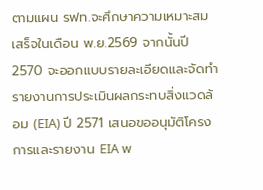ตามแผน รฟท.จะศึกษาความเหมาะสมเสร็จในเดือน พ.ย.2569 จากนั้นปี 2570 จะออกแบบรายละเอียดและจัดทำรายงานการประเมินผลกระทบสิ่งแวดล้อม (EIA) ปี 2571 เสนอขออนุมัติโครงการและรายงาน EIA พ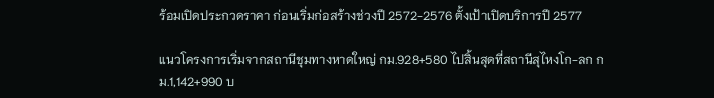ร้อมเปิดประกวดราคา ก่อนเริ่มก่อสร้างช่วงปี 2572-2576 ตั้งเป้าเปิดบริการปี 2577

แนวโครงการเริ่มจากสถานีชุมทางหาดใหญ่ กม.928+580 ไปสิ้นสุดที่สถานีสุไหงโก-ลก กม.1,142+990 บ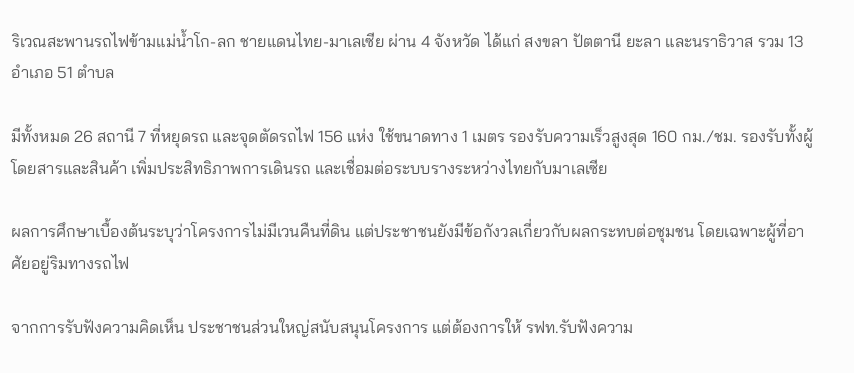ริเวณสะพานรถไฟข้ามแม่น้ำโก-ลก ชายแดนไทย-มาเลเซีย ผ่าน 4 จังหวัด ได้แก่ สงขลา ปัตตานี ยะลา และนราธิวาส รวม 13 อำเภอ 51 ตำบล

มีทั้งหมด 26 สถานี 7 ที่หยุดรถ และจุดตัดรถไฟ 156 แห่ง ใช้ขนาดทาง 1 เมตร รองรับความเร็วสูงสุด 160 กม./ชม. รองรับทั้งผู้โดยสารและสินค้า เพิ่มประสิทธิภาพการเดินรถ และเชื่อมต่อระบบรางระหว่างไทยกับมาเลเซีย

ผลการศึกษาเบื้องต้นระบุว่าโครงการไม่มีเวนคืนที่ดิน แต่ประชาชนยังมีข้อกังวลเกี่ยวกับผลกระทบต่อชุมชน โดยเฉพาะผู้ที่อาศัยอยู่ริมทางรถไฟ

จากการรับฟังความคิดเห็น ประชาชนส่วนใหญ่สนับสนุนโครงการ แต่ต้องการให้ รฟท.รับฟังความ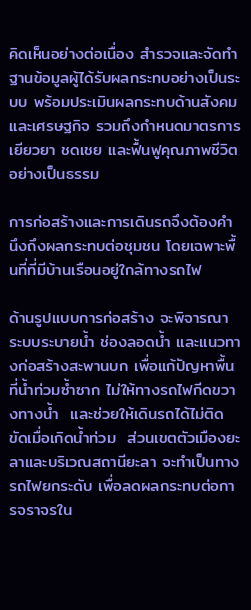คิดเห็นอย่างต่อเนื่อง สำรวจและจัดทำฐานข้อมูลผู้ได้รับผลกระทบอย่างเป็นระบบ พร้อมประเมินผลกระทบด้านสังคมและเศรษฐกิจ รวมถึงกำหนดมาตรการเยียวยา ชดเชย และฟื้นฟูคุณภาพชีวิตอย่างเป็นธรรม

การก่อสร้างและการเดินรถจึงต้องคำนึงถึงผลกระทบต่อชุมชน โดยเฉพาะพื้นที่ที่มีบ้านเรือนอยู่ใกล้ทางรถไฟ

ด้านรูปแบบการก่อสร้าง จะพิจารณาระบบระบายน้ำ ช่องลอดน้ำ และแนวทางก่อสร้างสะพานบก เพื่อแก้ปัญหาพื้นที่น้ำท่วมซ้ำซาก ไม่ให้ทางรถไฟกีดขวางทางน้ำ  และช่วยให้เดินรถได้ไม่ติดขัดเมื่อเกิดน้ำท่วม  ส่วนเขตตัวเมืองยะลาและบริเวณสถานียะลา จะทำเป็นทางรถไฟยกระดับ เพื่อลดผลกระทบต่อการจราจรใน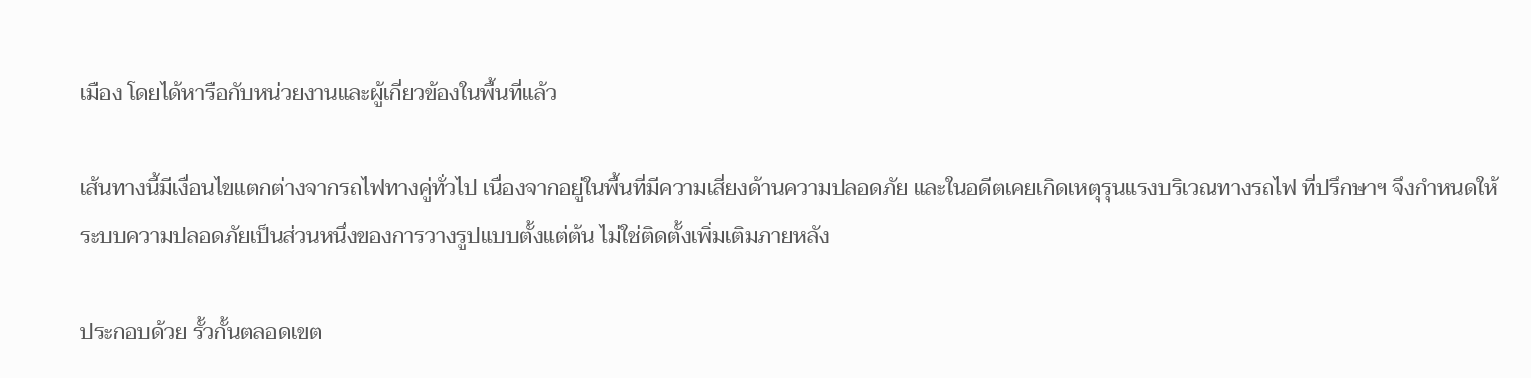เมือง โดยได้หารือกับหน่วยงานและผู้เกี่ยวข้องในพื้นที่แล้ว

เส้นทางนี้มีเงื่อนไขแตกต่างจากรถไฟทางคู่ทั่วไป เนื่องจากอยู่ในพื้นที่มีความเสี่ยงด้านความปลอดภัย และในอดีตเคยเกิดเหตุรุนแรงบริเวณทางรถไฟ ที่ปรึกษาฯ จึงกำหนดให้ระบบความปลอดภัยเป็นส่วนหนึ่งของการวางรูปแบบตั้งแต่ต้น ไม่ใช่ติดตั้งเพิ่มเติมภายหลัง

ประกอบด้วย รั้วกั้นตลอดเขต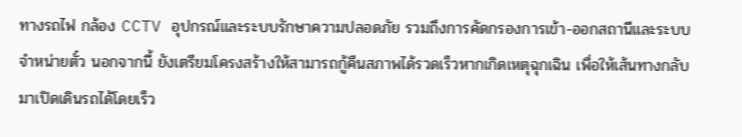ทางรถไฟ กล้อง CCTV อุปกรณ์และระบบรักษาความปลอดภัย รวมถึงการคัดกรองการเข้า-ออกสถานีและระบบจำหน่ายตั๋ว นอกจากนี้ ยังเตรียมโครงสร้างให้สามารถกู้คืนสภาพได้รวดเร็วหากเกิดเหตุฉุกเฉิน เพื่อให้เส้นทางกลับมาเปิดเดินรถได้โดยเร็ว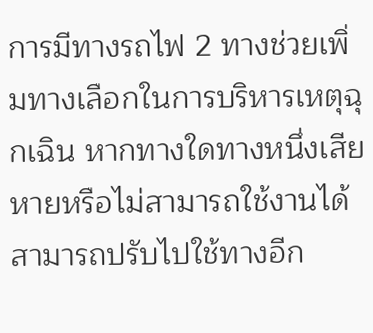การมีทางรถไฟ 2 ทางช่วยเพิ่มทางเลือกในการบริหารเหตุฉุกเฉิน หากทางใดทางหนึ่งเสียหายหรือไม่สามารถใช้งานได้ สามารถปรับไปใช้ทางอีก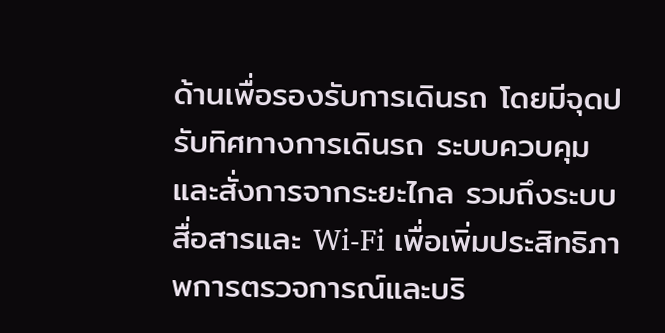ด้านเพื่อรองรับการเดินรถ โดยมีจุดปรับทิศทางการเดินรถ ระบบควบคุมและสั่งการจากระยะไกล รวมถึงระบบสื่อสารและ Wi-Fi เพื่อเพิ่มประสิทธิภาพการตรวจการณ์และบริ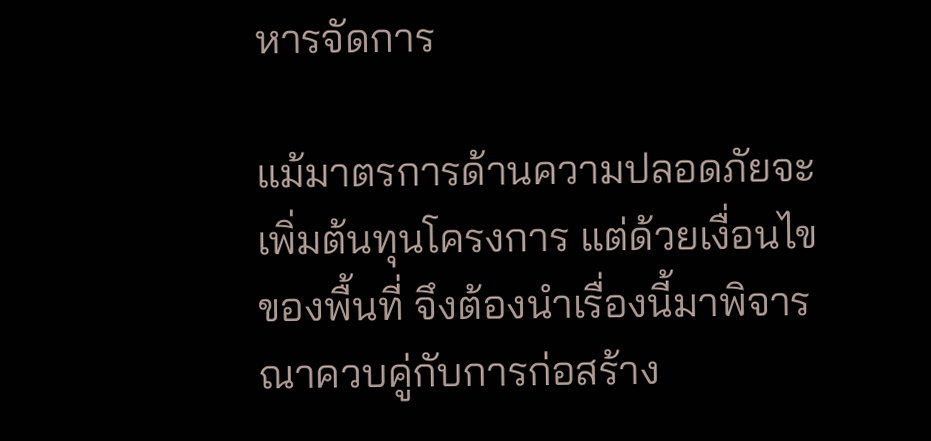หารจัดการ

แม้มาตรการด้านความปลอดภัยจะเพิ่มต้นทุนโครงการ แต่ด้วยเงื่อนไขของพื้นที่ จึงต้องนำเรื่องนี้มาพิจารณาควบคู่กับการก่อสร้าง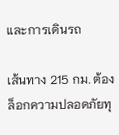และการเดินรถ

เส้นทาง 215 กม. ต้องล็อกความปลอดภัยทุ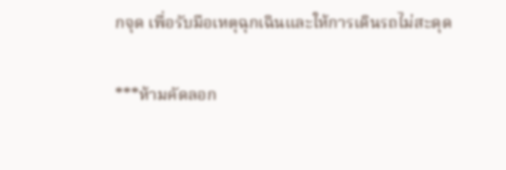กจุด เพื่อรับมือเหตุฉุกเฉินและให้การเดินรถไม่สะดุด

***ห้ามคัดลอก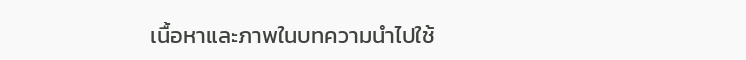เนื้อหาและภาพในบทความนำไปใช้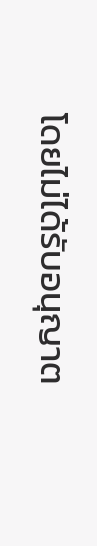โดยไม่ได้รับอนุญาต